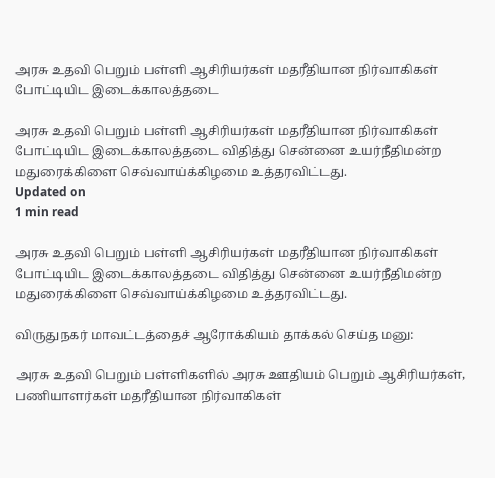அரசு உதவி பெறும் பள்ளி ஆசிரியர்கள் மதரீதியான நிர்வாகிகள் போட்டியிட இடைக்காலத்தடை

அரசு உதவி பெறும் பள்ளி ஆசிரியர்கள் மதரீதியான நிர்வாகிகள் போட்டியிட இடைக்காலத்தடை விதித்து சென்னை உயர்நீதிமன்ற மதுரைக்கிளை செவ்வாய்க்கிழமை உத்தரவிட்டது.
Updated on
1 min read

அரசு உதவி பெறும் பள்ளி ஆசிரியர்கள் மதரீதியான நிர்வாகிகள் போட்டியிட இடைக்காலத்தடை விதித்து சென்னை உயர்நீதிமன்ற மதுரைக்கிளை செவ்வாய்க்கிழமை உத்தரவிட்டது.

விருதுநகர் மாவட்டத்தைச் ஆரோக்கியம் தாக்கல் செய்த மனு:

அரசு உதவி பெறும் பள்ளிகளில் அரசு ஊதியம் பெறும் ஆசிரியர்கள், பணியாளர்கள் மதரீதியான நிர்வாகிகள்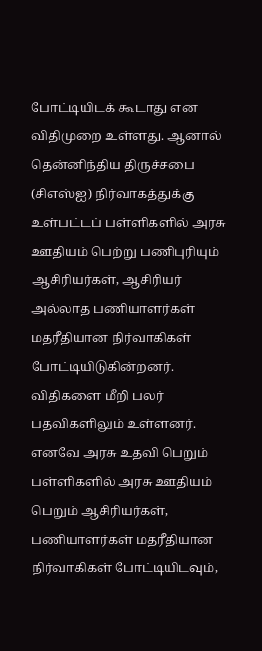போட்டியிடக் கூடாது என விதிமுறை உள்ளது. ஆனால் தென்னிந்திய திருச்சபை (சிஎஸ்ஐ) நிர்வாகத்துக்கு உள்பட்டப் பள்ளிகளில் அரசு ஊதியம் பெற்று பணிபுரியும் ஆசிரியர்கள், ஆசிரியர் அல்லாத பணியாளர்கள் மதரீதியான நிர்வாகிகள் போட்டியிடுகின்றனர். விதிகளை மீறி பலர் பதவிகளிலும் உள்ளனர். எனவே அரசு உதவி பெறும் பள்ளிகளில் அரசு ஊதியம் பெறும் ஆசிரியர்கள், பணியாளர்கள் மதரீதியான நிர்வாகிகள் போட்டியிடவும்,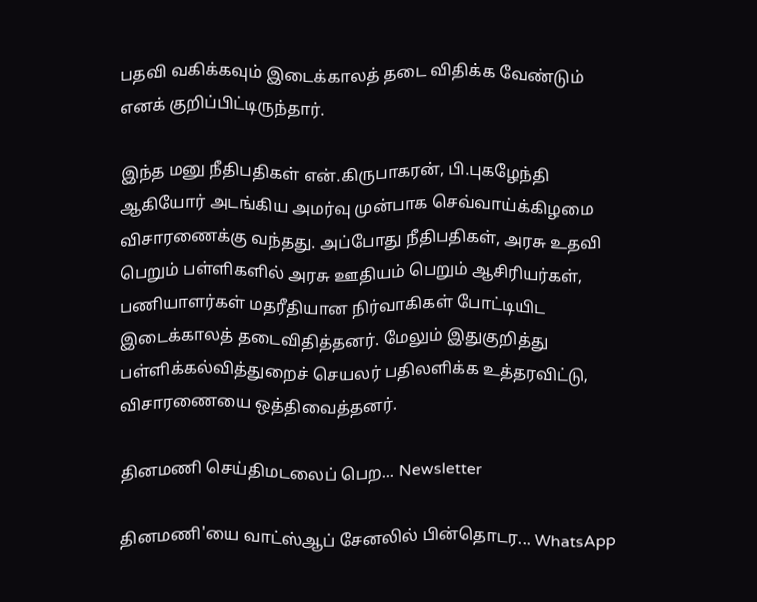பதவி வகிக்கவும் இடைக்காலத் தடை விதிக்க வேண்டும் எனக் குறிப்பிட்டிருந்தார்.

இந்த மனு நீதிபதிகள் என்.கிருபாகரன், பி.புகழேந்தி ஆகியோர் அடங்கிய அமர்வு முன்பாக செவ்வாய்க்கிழமை விசாரணைக்கு வந்தது. அப்போது நீதிபதிகள், அரசு உதவி பெறும் பள்ளிகளில் அரசு ஊதியம் பெறும் ஆசிரியர்கள், பணியாளர்கள் மதரீதியான நிர்வாகிகள் போட்டியிட இடைக்காலத் தடைவிதித்தனர். மேலும் இதுகுறித்து பள்ளிக்கல்வித்துறைச் செயலர் பதிலளிக்க உத்தரவிட்டு, விசாரணையை ஒத்திவைத்தனர்.

தினமணி செய்திமடலைப் பெற... Newsletter

தினமணி'யை வாட்ஸ்ஆப் சேனலில் பின்தொடர... WhatsApp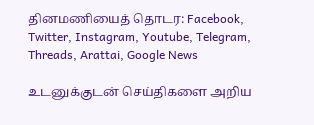தினமணியைத் தொடர: Facebook, Twitter, Instagram, Youtube, Telegram, Threads, Arattai, Google News

உடனுக்குடன் செய்திகளை அறிய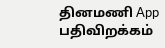தினமணி App பதிவிறக்கம்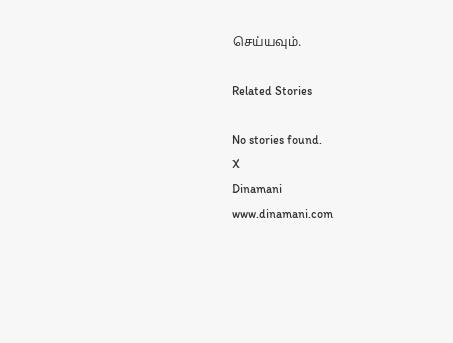செய்யவும்.

Related Stories

No stories found.
X
Dinamani
www.dinamani.com